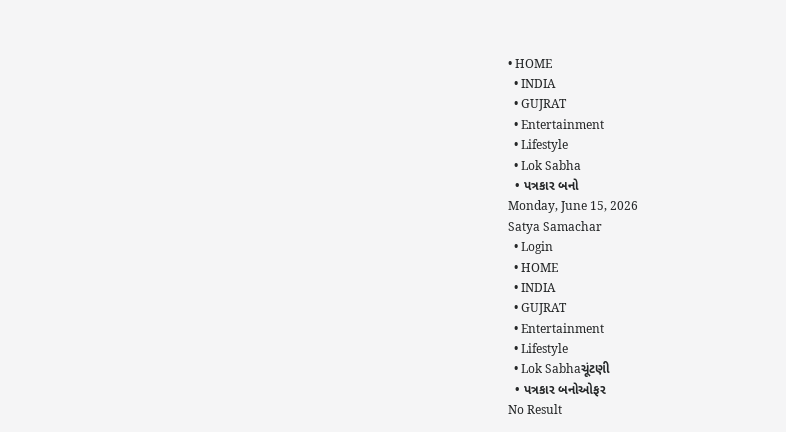• HOME
  • INDIA
  • GUJRAT
  • Entertainment
  • Lifestyle
  • Lok Sabha
  • પત્રકાર બનો
Monday, June 15, 2026
Satya Samachar
  • Login
  • HOME
  • INDIA
  • GUJRAT
  • Entertainment
  • Lifestyle
  • Lok Sabhaચૂંટણી
  • પત્રકાર બનોઓફર
No Result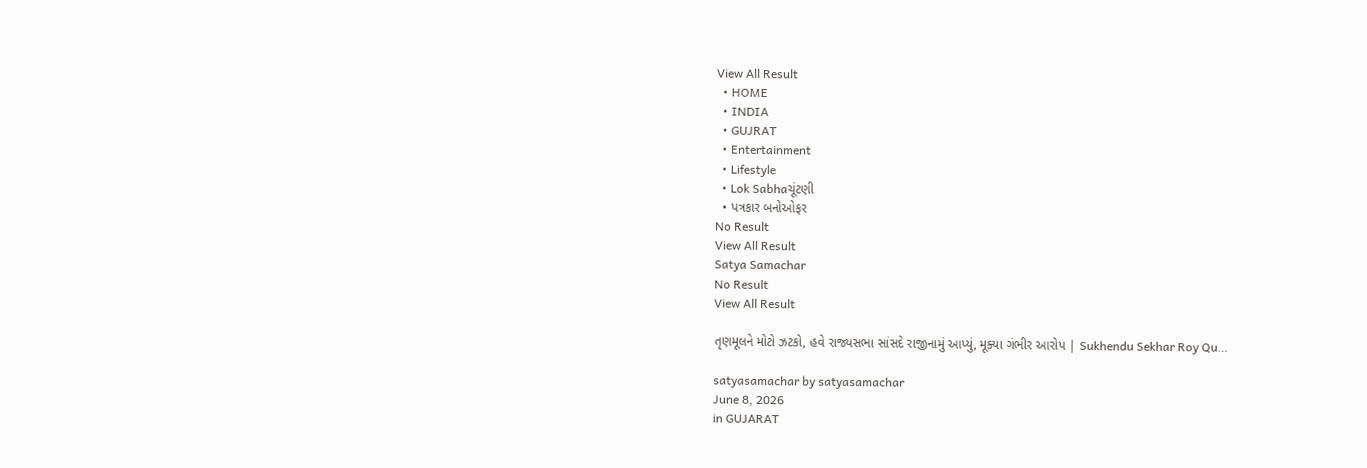View All Result
  • HOME
  • INDIA
  • GUJRAT
  • Entertainment
  • Lifestyle
  • Lok Sabhaચૂંટણી
  • પત્રકાર બનોઓફર
No Result
View All Result
Satya Samachar
No Result
View All Result

તૃણમૂલને મોટો ઝટકો, હવે રાજ્યસભા સાંસદે રાજીનામું આપ્યું, મૂક્યા ગંભીર આરોપ | Sukhendu Sekhar Roy Qu…

satyasamachar by satyasamachar
June 8, 2026
in GUJARAT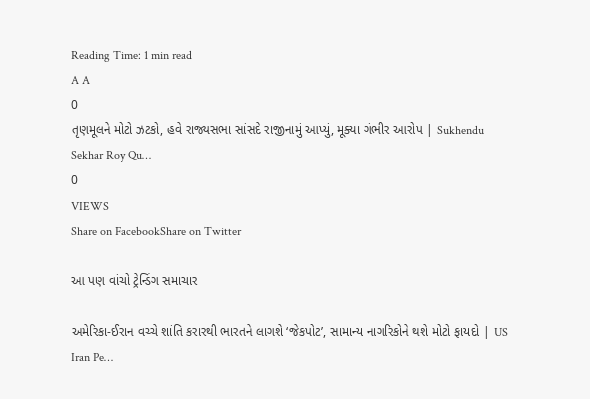Reading Time: 1 min read
A A
0
તૃણમૂલને મોટો ઝટકો, હવે રાજ્યસભા સાંસદે રાજીનામું આપ્યું, મૂક્યા ગંભીર આરોપ | Sukhendu Sekhar Roy Qu…
0
VIEWS
Share on FacebookShare on Twitter

આ પણ વાંચો ટ્રેન્ડિંગ સમાચાર

અમેરિકા-ઈરાન વચ્ચે શાંતિ કરારથી ભારતને લાગશે ‘જેકપોટ’, સામાન્ય નાગરિકોને થશે મોટો ફાયદો | US Iran Pe…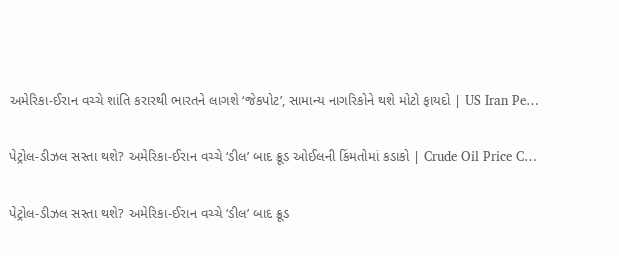અમેરિકા-ઈરાન વચ્ચે શાંતિ કરારથી ભારતને લાગશે ‘જેકપોટ’, સામાન્ય નાગરિકોને થશે મોટો ફાયદો | US Iran Pe…

પેટ્રોલ-ડીઝલ સસ્તા થશે? અમેરિકા-ઈરાન વચ્ચે ‘ડીલ’ બાદ ક્રૂડ ઓઈલની કિંમતોમાં કડાકો | Crude Oil Price C…

પેટ્રોલ-ડીઝલ સસ્તા થશે? અમેરિકા-ઈરાન વચ્ચે ‘ડીલ’ બાદ ક્રૂડ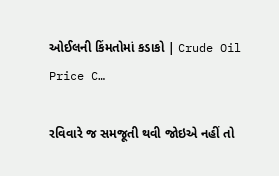ઓઈલની કિંમતોમાં કડાકો | Crude Oil Price C…

રવિવારે જ સમજૂતી થવી જોઇએ નહીં તો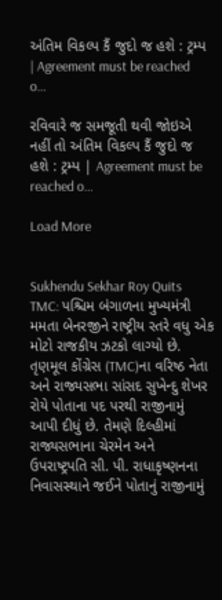અંતિમ વિકલ્પ કૈં જુદો જ હશે : ટ્રમ્પ | Agreement must be reached o…

રવિવારે જ સમજૂતી થવી જોઇએ નહીં તો અંતિમ વિકલ્પ કૈં જુદો જ હશે : ટ્રમ્પ | Agreement must be reached o…

Load More


Sukhendu Sekhar Roy Quits TMC: પશ્ચિમ બંગાળના મુખ્યમંત્રી મમતા બેનરજીને રાષ્ટ્રીય સ્તરે વધુ એક મોટો રાજકીય ઝટકો લાગ્યો છે. તૃણમૂલ કોંગ્રેસ (TMC)ના વરિષ્ઠ નેતા અને રાજ્યસભા સાંસદ સુખેન્દુ શેખર રોયે પોતાના પદ પરથી રાજીનામું આપી દીધું છે. તેમણે દિલ્હીમાં રાજ્યસભાના ચેરમેન અને ઉપરાષ્ટ્રપતિ સી. પી. રાધાકૃષ્ણનના નિવાસસ્થાને જઈને પોતાનું રાજીનામું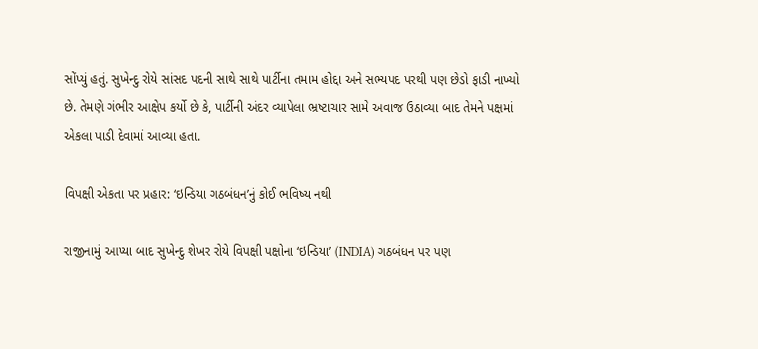સોંપ્યું હતું. સુખેન્દુ રોયે સાંસદ પદની સાથે સાથે પાર્ટીના તમામ હોદ્દા અને સભ્યપદ પરથી પણ છેડો ફાડી નાખ્યો છે. તેમણે ગંભીર આક્ષેપ કર્યો છે કે, પાર્ટીની અંદર વ્યાપેલા ભ્રષ્ટાચાર સામે અવાજ ઉઠાવ્યા બાદ તેમને પક્ષમાં એકલા પાડી દેવામાં આવ્યા હતા.

વિપક્ષી એકતા પર પ્રહાર: ‘ઇન્ડિયા ગઠબંધન’નું કોઈ ભવિષ્ય નથી

રાજીનામું આપ્યા બાદ સુખેન્દુ શેખર રોયે વિપક્ષી પક્ષોના ‘ઇન્ડિયા’ (INDIA) ગઠબંધન પર પણ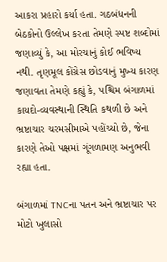આકરા પ્રહારો કર્યા હતા. ગઠબંધનની બેઠકોનો ઉલ્લેખ કરતા તેમણે સ્પષ્ટ શબ્દોમાં જણાવ્યું કે, આ મોરચાનું કોઈ ભવિષ્ય નથી. તૃણમૂલ કોંગ્રેસ છોડવાનું મુખ્ય કારણ જણાવતા તેમણે કહ્યું કે, પશ્ચિમ બંગાળમાં કાયદો-વ્યવસ્થાની સ્થિતિ કથળી છે અને ભ્રષ્ટાચાર ચરમસીમાએ પહોંચ્યો છે, જેના કારણે તેઓ પક્ષમાં ગૂંગળામણ અનુભવી રહ્યા હતા.

બંગાળમાં TNCના પતન અને ભ્રષ્ટાચાર પર મોટો ખુલાસો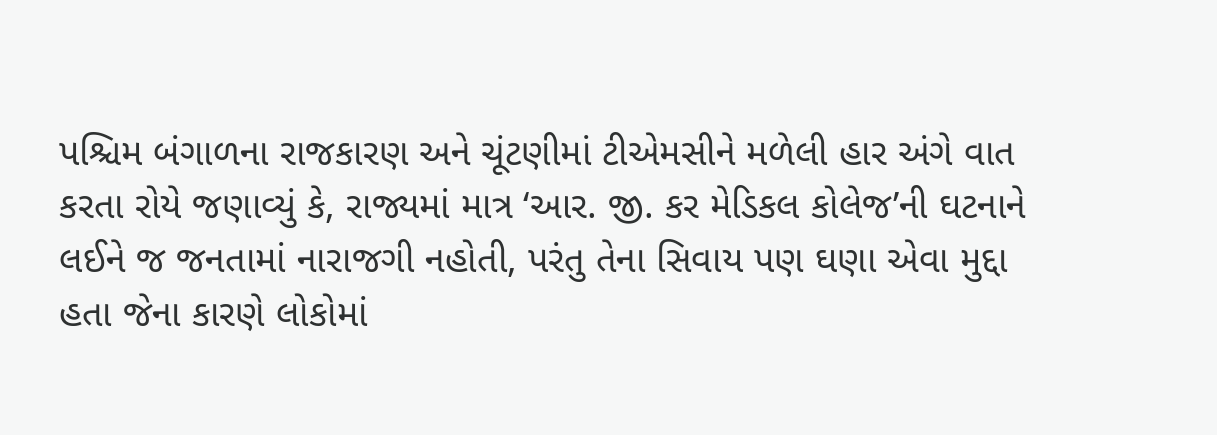પશ્ચિમ બંગાળના રાજકારણ અને ચૂંટણીમાં ટીએમસીને મળેલી હાર અંગે વાત કરતા રોયે જણાવ્યું કે, રાજ્યમાં માત્ર ‘આર. જી. કર મેડિકલ કોલેજ’ની ઘટનાને લઈને જ જનતામાં નારાજગી નહોતી, પરંતુ તેના સિવાય પણ ઘણા એવા મુદ્દા હતા જેના કારણે લોકોમાં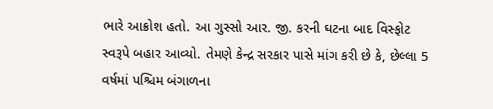ભારે આક્રોશ હતો. આ ગુસ્સો આર. જી. કરની ઘટના બાદ વિસ્ફોટ સ્વરૂપે બહાર આવ્યો. તેમણે કેન્દ્ર સરકાર પાસે માંગ કરી છે કે, છેલ્લા 5 વર્ષમાં પશ્ચિમ બંગાળના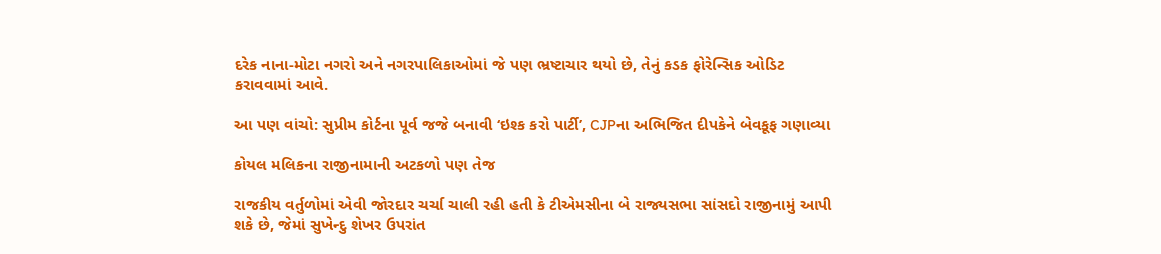દરેક નાના-મોટા નગરો અને નગરપાલિકાઓમાં જે પણ ભ્રષ્ટાચાર થયો છે, તેનું કડક ફોરેન્સિક ઓડિટ કરાવવામાં આવે.

આ પણ વાંચો: સુપ્રીમ કોર્ટના પૂર્વ જજે બનાવી ‘ઇશ્ક કરો પાર્ટી’, CJPના અભિજિત દીપકેને બેવકૂફ ગણાવ્યા

કોયલ મલિકના રાજીનામાની અટકળો પણ તેજ

રાજકીય વર્તુળોમાં એવી જોરદાર ચર્ચા ચાલી રહી હતી કે ટીએમસીના બે રાજ્યસભા સાંસદો રાજીનામું આપી શકે છે, જેમાં સુખેન્દુ શેખર ઉપરાંત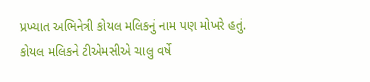પ્રખ્યાત અભિનેત્રી કોયલ મલિકનું નામ પણ મોખરે હતું. કોયલ મલિકને ટીએમસીએ ચાલુ વર્ષે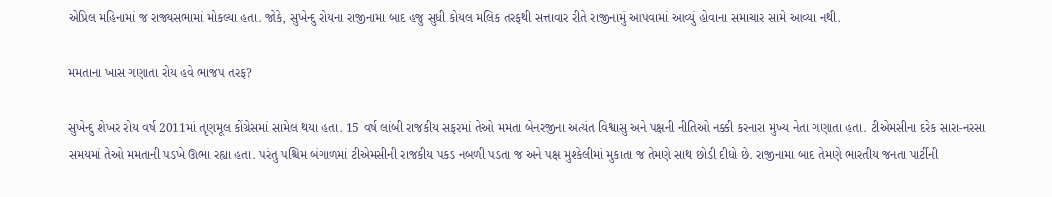એપ્રિલ મહિનામાં જ રાજ્યસભામાં મોકલ્યા હતા. જોકે, સુખેન્દુ રોયના રાજીનામા બાદ હજુ સુધી કોયલ મલિક તરફથી સત્તાવાર રીતે રાજીનામું આપવામાં આવ્યું હોવાના સમાચાર સામે આવ્યા નથી.

મમતાના ખાસ ગણાતા રોય હવે ભાજપ તરફ?

સુખેન્દુ શેખર રોય વર્ષ 2011માં તૃણમૂલ કોંગ્રેસમાં સામેલ થયા હતા. 15 વર્ષ લાંબી રાજકીય સફરમાં તેઓ મમતા બેનરજીના અત્યંત વિશ્વાસુ અને પક્ષની નીતિઓ નક્કી કરનારા મુખ્ય નેતા ગણાતા હતા. ટીએમસીના દરેક સારા-નરસા સમયમાં તેઓ મમતાની પડખે ઊભા રહ્યા હતા. પરંતુ પશ્ચિમ બંગાળમાં ટીએમસીની રાજકીય પકડ નબળી પડતા જ અને પક્ષ મુશ્કેલીમાં મુકાતા જ તેમણે સાથ છોડી દીધો છે. રાજીનામા બાદ તેમણે ભારતીય જનતા પાર્ટીની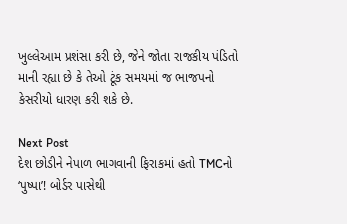ખુલ્લેઆમ પ્રશંસા કરી છે, જેને જોતા રાજકીય પંડિતો માની રહ્યા છે કે તેઓ ટૂંક સમયમાં જ ભાજપનો કેસરીયો ધારણ કરી શકે છે.

Next Post
દેશ છોડીને નેપાળ ભાગવાની ફિરાકમાં હતો TMCનો ‘પુષ્પા’! બોર્ડર પાસેથી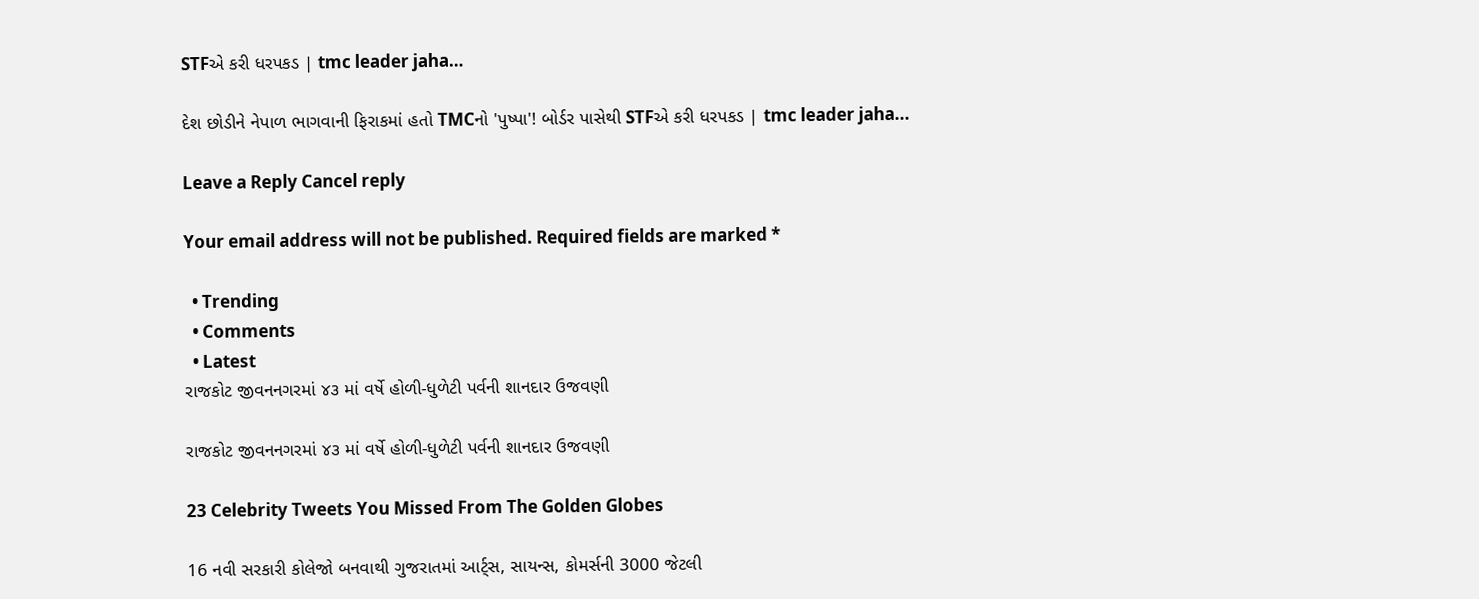STFએ કરી ધરપકડ | tmc leader jaha…

દેશ છોડીને નેપાળ ભાગવાની ફિરાકમાં હતો TMCનો 'પુષ્પા'! બોર્ડર પાસેથી STFએ કરી ધરપકડ | tmc leader jaha...

Leave a Reply Cancel reply

Your email address will not be published. Required fields are marked *

  • Trending
  • Comments
  • Latest
રાજકોટ જીવનનગરમાં ૪૩ માં વર્ષે હોળી-ધુળેટી પર્વની શાનદાર ઉજવણી

રાજકોટ જીવનનગરમાં ૪૩ માં વર્ષે હોળી-ધુળેટી પર્વની શાનદાર ઉજવણી

23 Celebrity Tweets You Missed From The Golden Globes

16 નવી સરકારી કોલેજો બનવાથી ગુજરાતમાં આર્ટ્સ, સાયન્સ, કોમર્સની 3000 જેટલી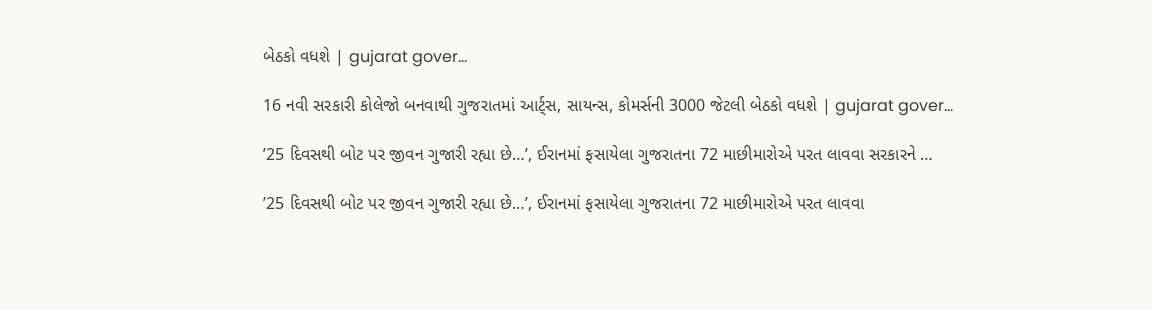બેઠકો વધશે | gujarat gover…

16 નવી સરકારી કોલેજો બનવાથી ગુજરાતમાં આર્ટ્સ, સાયન્સ, કોમર્સની 3000 જેટલી બેઠકો વધશે | gujarat gover…

’25 દિવસથી બોટ પર જીવન ગુજારી રહ્યા છે…’, ઈરાનમાં ફસાયેલા ગુજરાતના 72 માછીમારોએ પરત લાવવા સરકારને …

’25 દિવસથી બોટ પર જીવન ગુજારી રહ્યા છે…’, ઈરાનમાં ફસાયેલા ગુજરાતના 72 માછીમારોએ પરત લાવવા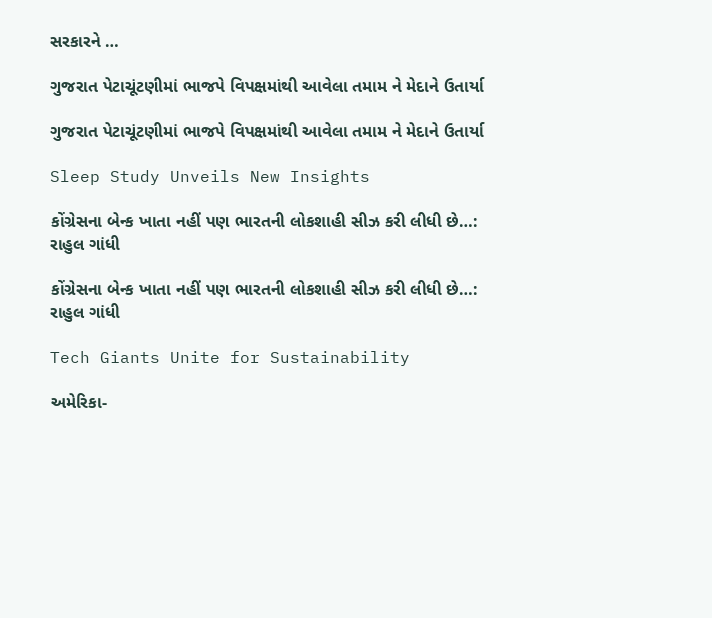સરકારને …

ગુજરાત પેટાચૂંટણીમાં ભાજપે વિપક્ષમાંથી આવેલા તમામ ને મેદાને ઉતાર્યા

ગુજરાત પેટાચૂંટણીમાં ભાજપે વિપક્ષમાંથી આવેલા તમામ ને મેદાને ઉતાર્યા

Sleep Study Unveils New Insights

કોંગ્રેસના બેન્ક ખાતા નહીં પણ ભારતની લોકશાહી સીઝ કરી લીધી છે…:  રાહુલ ગાંધી

કોંગ્રેસના બેન્ક ખાતા નહીં પણ ભારતની લોકશાહી સીઝ કરી લીધી છે…: રાહુલ ગાંધી

Tech Giants Unite for Sustainability

અમેરિકા-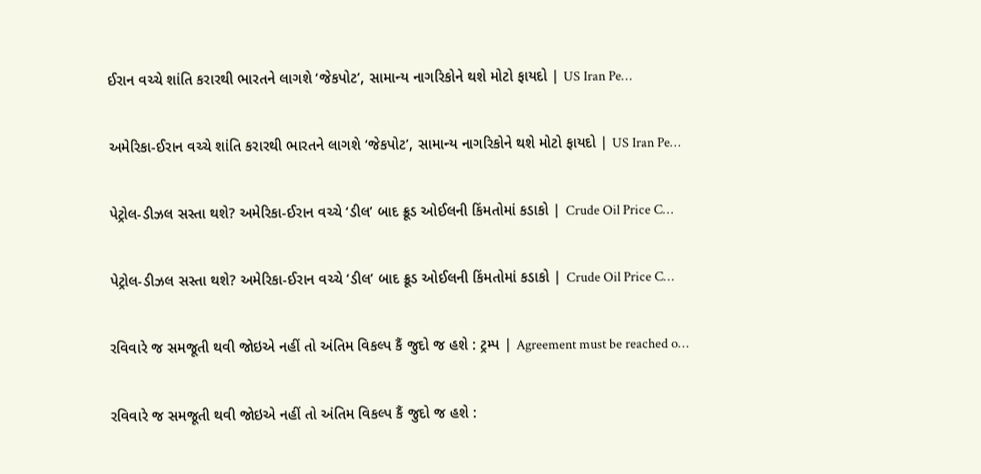ઈરાન વચ્ચે શાંતિ કરારથી ભારતને લાગશે ‘જેકપોટ’, સામાન્ય નાગરિકોને થશે મોટો ફાયદો | US Iran Pe…

અમેરિકા-ઈરાન વચ્ચે શાંતિ કરારથી ભારતને લાગશે ‘જેકપોટ’, સામાન્ય નાગરિકોને થશે મોટો ફાયદો | US Iran Pe…

પેટ્રોલ-ડીઝલ સસ્તા થશે? અમેરિકા-ઈરાન વચ્ચે ‘ડીલ’ બાદ ક્રૂડ ઓઈલની કિંમતોમાં કડાકો | Crude Oil Price C…

પેટ્રોલ-ડીઝલ સસ્તા થશે? અમેરિકા-ઈરાન વચ્ચે ‘ડીલ’ બાદ ક્રૂડ ઓઈલની કિંમતોમાં કડાકો | Crude Oil Price C…

રવિવારે જ સમજૂતી થવી જોઇએ નહીં તો અંતિમ વિકલ્પ કૈં જુદો જ હશે : ટ્રમ્પ | Agreement must be reached o…

રવિવારે જ સમજૂતી થવી જોઇએ નહીં તો અંતિમ વિકલ્પ કૈં જુદો જ હશે :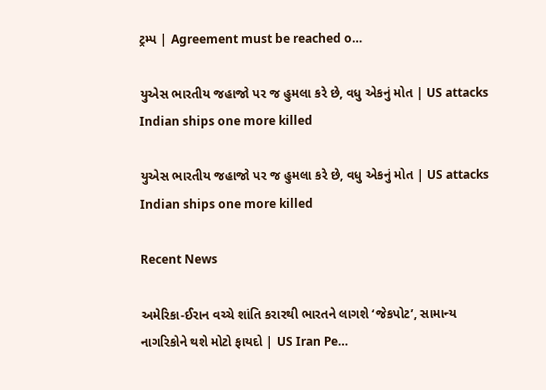ટ્રમ્પ | Agreement must be reached o…

યુએસ ભારતીય જહાજો પર જ હુમલા કરે છે, વધુ એકનું મોત | US attacks Indian ships one more killed

યુએસ ભારતીય જહાજો પર જ હુમલા કરે છે, વધુ એકનું મોત | US attacks Indian ships one more killed

Recent News

અમેરિકા-ઈરાન વચ્ચે શાંતિ કરારથી ભારતને લાગશે ‘જેકપોટ’, સામાન્ય નાગરિકોને થશે મોટો ફાયદો | US Iran Pe…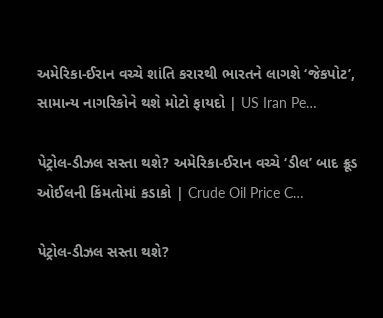અમેરિકા-ઈરાન વચ્ચે શાંતિ કરારથી ભારતને લાગશે ‘જેકપોટ’, સામાન્ય નાગરિકોને થશે મોટો ફાયદો | US Iran Pe…

પેટ્રોલ-ડીઝલ સસ્તા થશે? અમેરિકા-ઈરાન વચ્ચે ‘ડીલ’ બાદ ક્રૂડ ઓઈલની કિંમતોમાં કડાકો | Crude Oil Price C…

પેટ્રોલ-ડીઝલ સસ્તા થશે?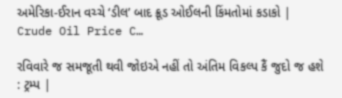અમેરિકા-ઈરાન વચ્ચે ‘ડીલ’ બાદ ક્રૂડ ઓઈલની કિંમતોમાં કડાકો | Crude Oil Price C…

રવિવારે જ સમજૂતી થવી જોઇએ નહીં તો અંતિમ વિકલ્પ કૈં જુદો જ હશે : ટ્રમ્પ |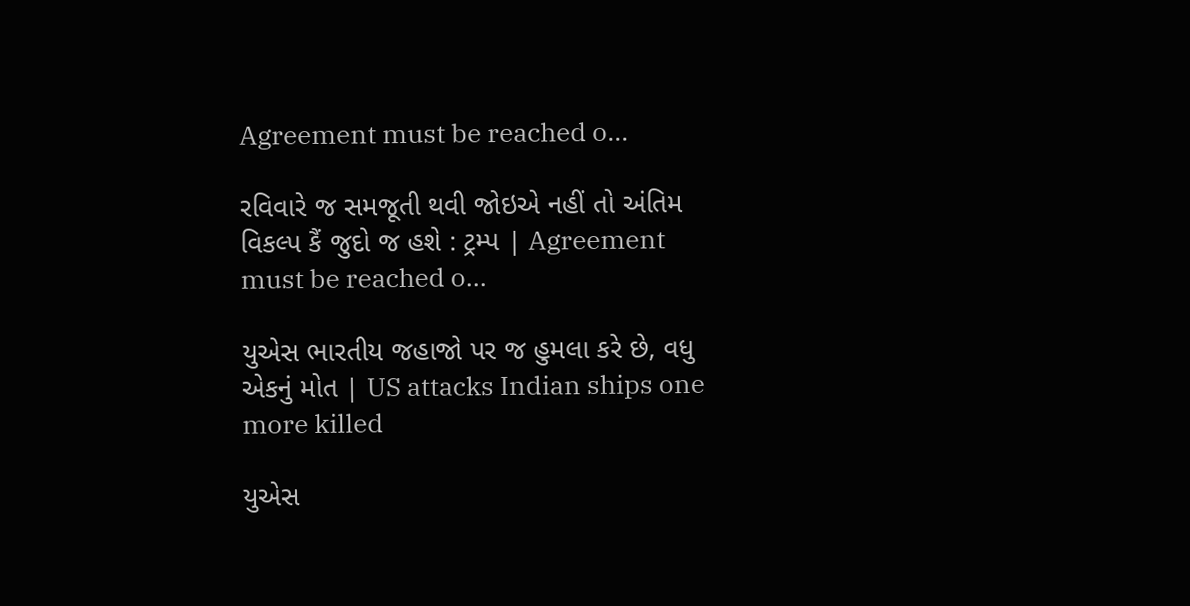Agreement must be reached o…

રવિવારે જ સમજૂતી થવી જોઇએ નહીં તો અંતિમ વિકલ્પ કૈં જુદો જ હશે : ટ્રમ્પ | Agreement must be reached o…

યુએસ ભારતીય જહાજો પર જ હુમલા કરે છે, વધુ એકનું મોત | US attacks Indian ships one more killed

યુએસ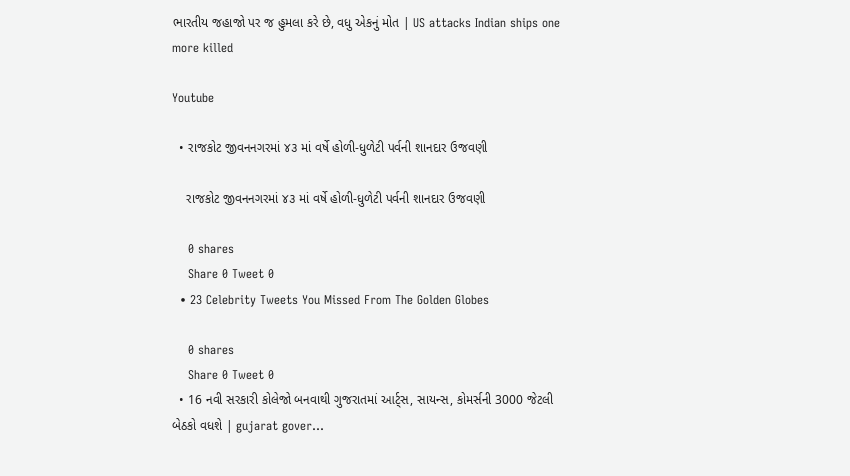ભારતીય જહાજો પર જ હુમલા કરે છે, વધુ એકનું મોત | US attacks Indian ships one more killed

Youtube

  • રાજકોટ જીવનનગરમાં ૪૩ માં વર્ષે હોળી-ધુળેટી પર્વની શાનદાર ઉજવણી

    રાજકોટ જીવનનગરમાં ૪૩ માં વર્ષે હોળી-ધુળેટી પર્વની શાનદાર ઉજવણી

    0 shares
    Share 0 Tweet 0
  • 23 Celebrity Tweets You Missed From The Golden Globes

    0 shares
    Share 0 Tweet 0
  • 16 નવી સરકારી કોલેજો બનવાથી ગુજરાતમાં આર્ટ્સ, સાયન્સ, કોમર્સની 3000 જેટલી બેઠકો વધશે | gujarat gover…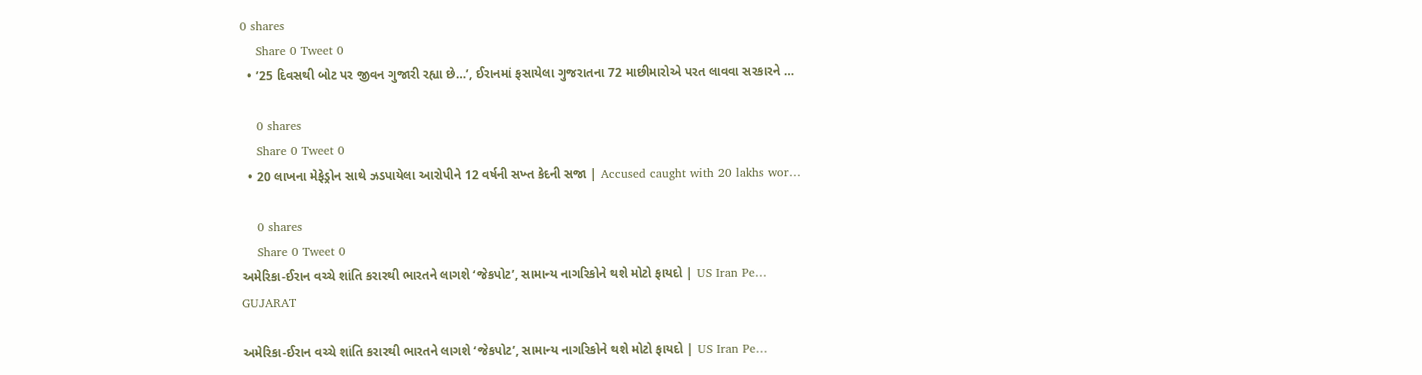0 shares
    Share 0 Tweet 0
  • ’25 દિવસથી બોટ પર જીવન ગુજારી રહ્યા છે…’, ઈરાનમાં ફસાયેલા ગુજરાતના 72 માછીમારોએ પરત લાવવા સરકારને …

    0 shares
    Share 0 Tweet 0
  • 20 લાખના મેફેડ્રોન સાથે ઝડપાયેલા આરોપીને 12 વર્ષની સખ્ત કેદની સજા | Accused caught with 20 lakhs wor…

    0 shares
    Share 0 Tweet 0
અમેરિકા-ઈરાન વચ્ચે શાંતિ કરારથી ભારતને લાગશે ‘જેકપોટ’, સામાન્ય નાગરિકોને થશે મોટો ફાયદો | US Iran Pe…
GUJARAT

અમેરિકા-ઈરાન વચ્ચે શાંતિ કરારથી ભારતને લાગશે ‘જેકપોટ’, સામાન્ય નાગરિકોને થશે મોટો ફાયદો | US Iran Pe…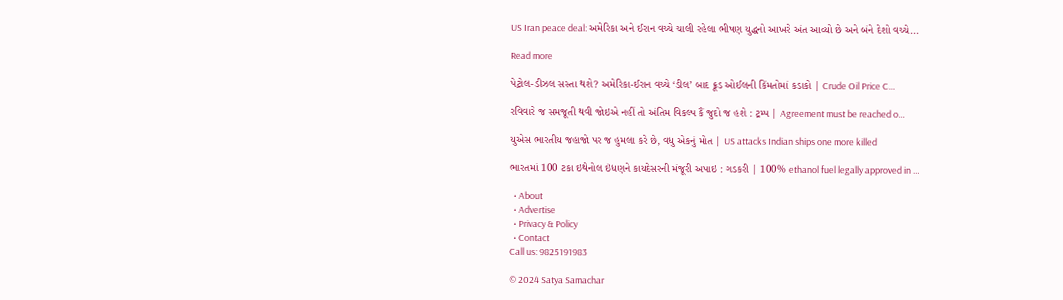US Iran peace deal: અમેરિકા અને ઈરાન વચ્ચે ચાલી રહેલા ભીષણ યુદ્ધનો આખરે અંત આવ્યો છે અને બંને દેશો વચ્ચે...

Read more

પેટ્રોલ-ડીઝલ સસ્તા થશે? અમેરિકા-ઈરાન વચ્ચે ‘ડીલ’ બાદ ક્રૂડ ઓઈલની કિંમતોમાં કડાકો | Crude Oil Price C…

રવિવારે જ સમજૂતી થવી જોઇએ નહીં તો અંતિમ વિકલ્પ કૈં જુદો જ હશે : ટ્રમ્પ | Agreement must be reached o…

યુએસ ભારતીય જહાજો પર જ હુમલા કરે છે, વધુ એકનું મોત | US attacks Indian ships one more killed

ભારતમાં 100 ટકા ઇથેનોલ ઇંધણને કાયદેસરની મંજૂરી અપાઇ : ગડકરી | 100% ethanol fuel legally approved in …

  • About
  • Advertise
  • Privacy & Policy
  • Contact
Call us: 9825191983

© 2024 Satya Samachar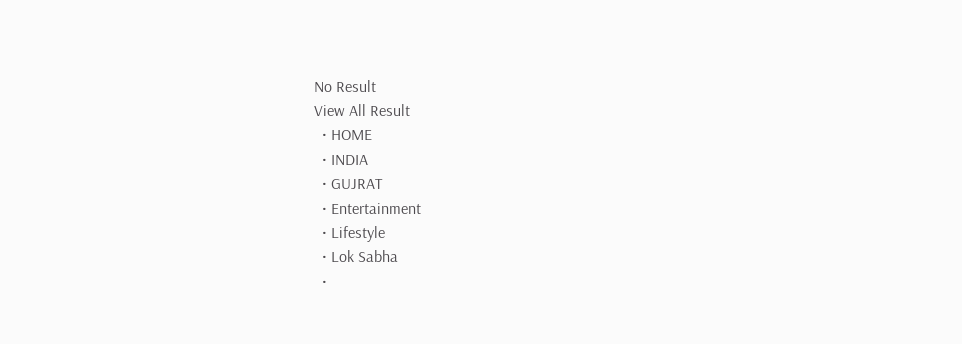No Result
View All Result
  • HOME
  • INDIA
  • GUJRAT
  • Entertainment
  • Lifestyle
  • Lok Sabha
  •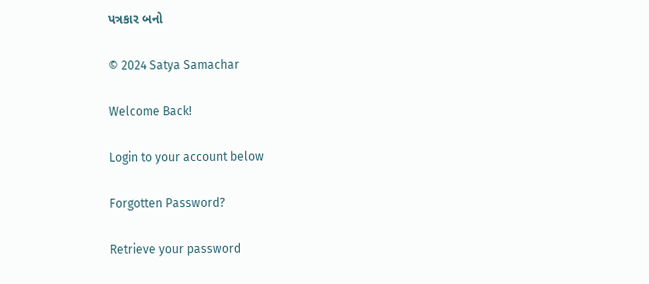પત્રકાર બનો

© 2024 Satya Samachar

Welcome Back!

Login to your account below

Forgotten Password?

Retrieve your password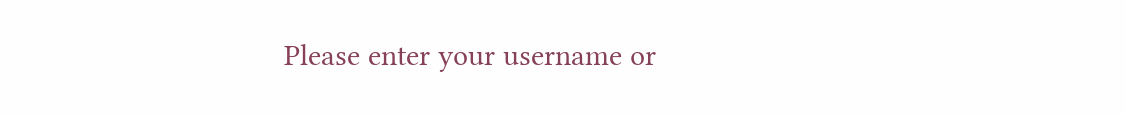Please enter your username or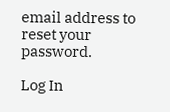email address to reset your password.

Log In